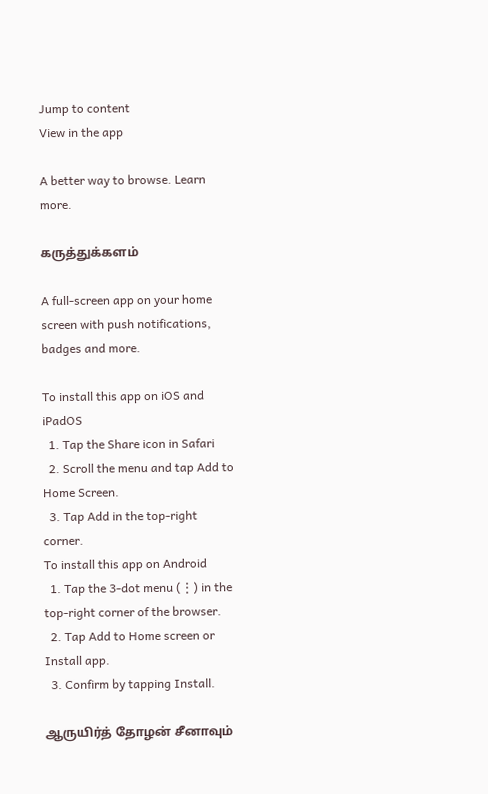Jump to content
View in the app

A better way to browse. Learn more.

கருத்துக்களம்

A full-screen app on your home screen with push notifications, badges and more.

To install this app on iOS and iPadOS
  1. Tap the Share icon in Safari
  2. Scroll the menu and tap Add to Home Screen.
  3. Tap Add in the top-right corner.
To install this app on Android
  1. Tap the 3-dot menu (⋮) in the top-right corner of the browser.
  2. Tap Add to Home screen or Install app.
  3. Confirm by tapping Install.

ஆருயிர்த் தோழன் சீனாவும்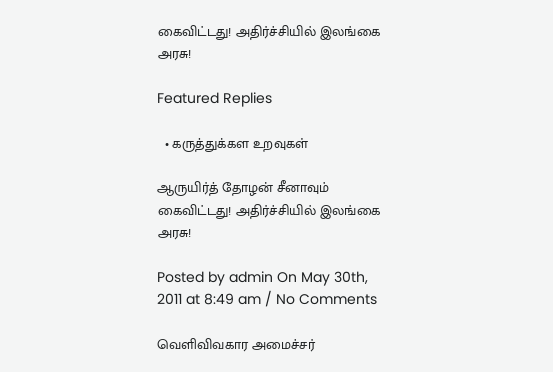கைவிட்டது! அதிர்ச்சியில் இலங்கை அரசு!

Featured Replies

  • கருத்துக்கள உறவுகள்

ஆருயிர்த் தோழன் சீனாவும் கைவிட்டது! அதிர்ச்சியில் இலங்கை அரசு!

Posted by admin On May 30th, 2011 at 8:49 am / No Comments

வெளிவிவகார அமைச்சர்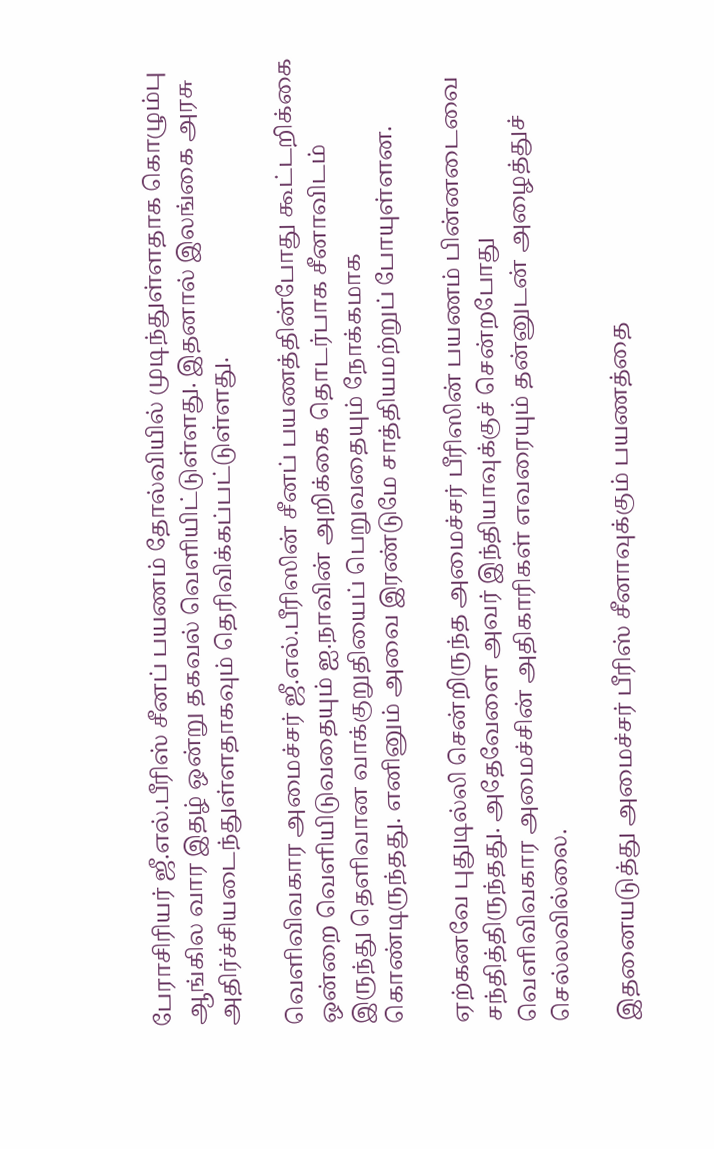பேராசிரியர் ஜீ.எல்.பீரிஸ் சீனப் பயணம் தோல்வியில் முடிந்துள்ளதாக கொழும்பு ஆங்கில வார இதழ் ஒன்று தகவல் வெளியிட்டுள்ளது. இதனால் இலங்கை அரசு அதிர்ச்சியடைந்துள்ளதாகவும் தெரிவிக்கப்பட்டுள்ளது.

வெளிவிவகார அமைச்சர் ஜீ.எல்.பீரிஸின் சீனப் பயணத்தின்போது கூட்டறிக்கை ஒன்றை வெளியிடுவதையும் ஐ.நாவின் அறிக்கை தொடர்பாக சீனாவிடம் இருந்து தெளிவான வாக்குறுதியைப் பெறுவதையும் நோக்கமாக கொண்டிருந்தது. எனினும் அவை இரண்டுமே சாத்தியமற்றுப் போயுள்ளன.

ஏற்கனவே புதுடில்லி சென்றிருந்த அமைச்சர் பீரிஸின் பயணம் பின்னடைவை சந்தித்திருந்தது. அதேவேளை அவர் இந்தியாவுக்குச் சென்றபோது வெளிவிவகார அமைச்சின் அதிகாரிகள் எவரையும் தன்னுடன் அழைத்துச் செல்லவில்லை.

இதனையடுத்து அமைச்சர் பீரிஸ் சீனாவுக்கும் பயணத்தை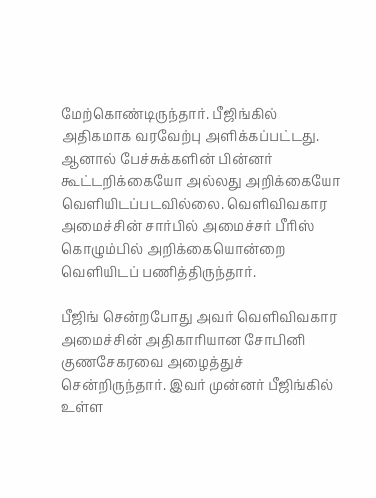மேற்கொண்டிருந்தார். பீஜிங்கில் அதிகமாக வரவேற்பு அளிக்கப்பட்டது. ஆனால் பேச்சுக்களின் பின்னர் கூட்டறிக்கையோ அல்லது அறிக்கையோ வெளியிடப்படவில்லை. வெளிவிவகார அமைச்சின் சார்பில் அமைச்சர் பீரிஸ் கொழும்பில் அறிக்கையொன்றை வெளியிடப் பணித்திருந்தார்.

பீஜிங் சென்றபோது அவர் வெளிவிவகார அமைச்சின் அதிகாரியான சோபினி குணசேகரவை அழைத்துச் சென்றிருந்தார். இவர் முன்னர் பீஜிங்கில் உள்ள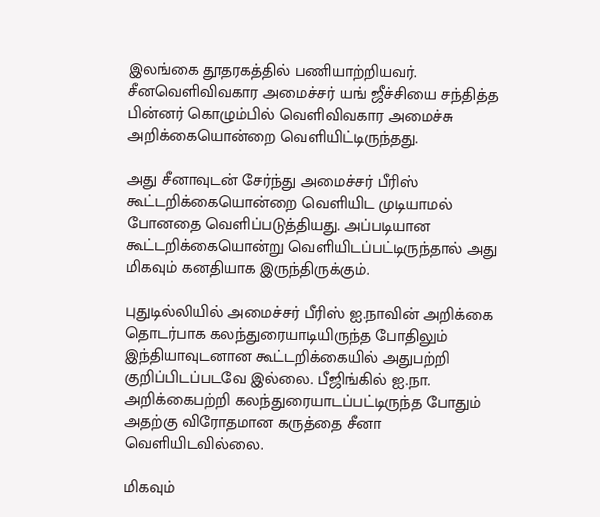இலங்கை தூதரகத்தில் பணியாற்றியவர். சீனவெளிவிவகார அமைச்சர் யங் ஜீச்சியை சந்தித்த பின்னர் கொழும்பில் வெளிவிவகார அமைச்சு அறிக்கையொன்றை வெளியிட்டிருந்தது.

அது சீனாவுடன் சேர்ந்து அமைச்சர் பீரிஸ் கூட்டறிக்கையொன்றை வெளியிட முடியாமல் போனதை வெளிப்படுத்தியது. அப்படியான கூட்டறிக்கையொன்று வெளியிடப்பட்டிருந்தால் அது மிகவும் கனதியாக இருந்திருக்கும்.

புதுடில்லியில் அமைச்சர் பீரிஸ் ஐ.நாவின் அறிக்கை தொடர்பாக கலந்துரையாடியிருந்த போதிலும் இந்தியாவுடனான கூட்டறிக்கையில் அதுபற்றி குறிப்பிடப்படவே இல்லை. பீஜிங்கில் ஐ.நா. அறிக்கைபற்றி கலந்துரையாடப்பட்டிருந்த போதும் அதற்கு விரோதமான கருத்தை சீனா வெளியிடவில்லை.

மிகவும்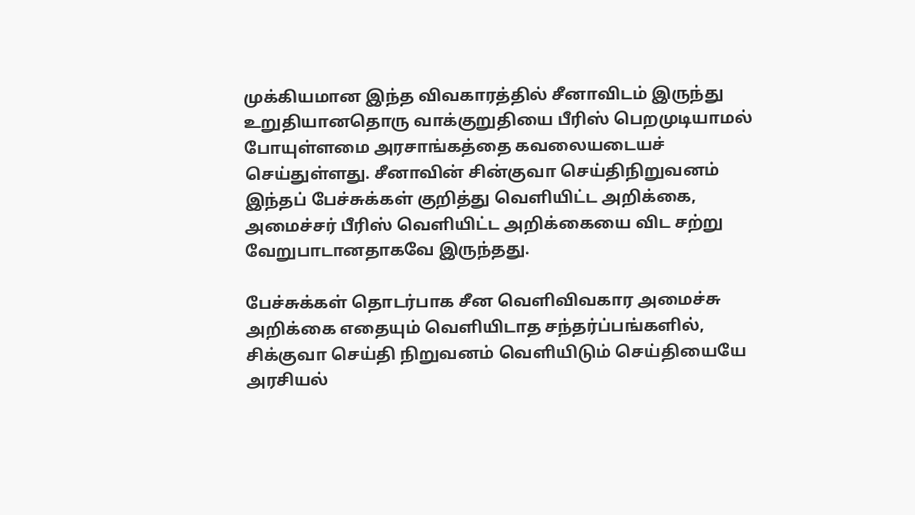முக்கியமான இந்த விவகாரத்தில் சீனாவிடம் இருந்து உறுதியானதொரு வாக்குறுதியை பீரிஸ் பெறமுடியாமல் போயுள்ளமை அரசாங்கத்தை கவலையடையச் செய்துள்ளது. சீனாவின் சின்குவா செய்திநிறுவனம் இந்தப் பேச்சுக்கள் குறித்து வெளியிட்ட அறிக்கை, அமைச்சர் பீரிஸ் வெளியிட்ட அறிக்கையை விட சற்று வேறுபாடானதாகவே இருந்தது.

பேச்சுக்கள் தொடர்பாக சீன வெளிவிவகார அமைச்சு அறிக்கை எதையும் வெளியிடாத சந்தர்ப்பங்களில், சிக்குவா செய்தி நிறுவனம் வெளியிடும் செய்தியையே அரசியல்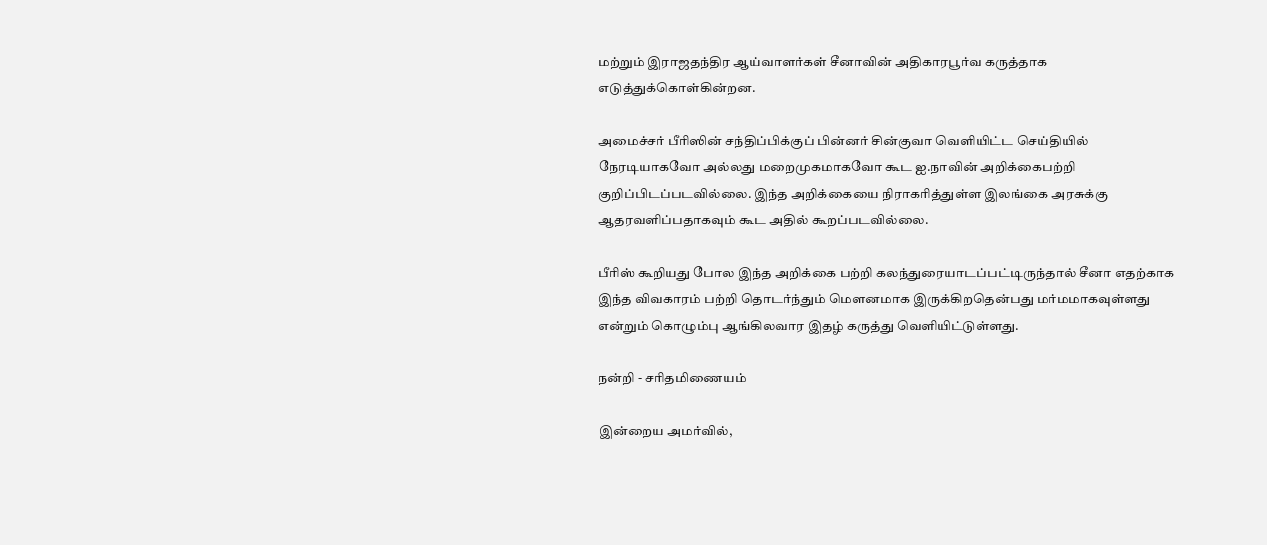மற்றும் இராஜதந்திர ஆய்வாளர்கள் சீனாவின் அதிகாரபூர்வ கருத்தாக எடுத்துக்கொள்கின்றன.

அமைச்சர் பீரிஸின் சந்திப்பிக்குப் பின்னர் சின்குவா வெளியிட்ட செய்தியில் நேரடியாகவோ அல்லது மறைமுகமாகவோ கூட ஐ.நாவின் அறிக்கைபற்றி குறிப்பிடப்படவில்லை. இந்த அறிக்கையை நிராகரித்துள்ள இலங்கை அரசுக்கு ஆதரவளிப்பதாகவும் கூட அதில் கூறப்படவில்லை.

பீரிஸ் கூறியது போல இந்த அறிக்கை பற்றி கலந்துரையாடப்பட்டிருந்தால் சீனா எதற்காக இந்த விவகாரம் பற்றி தொடர்ந்தும் மெளனமாக இருக்கிறதென்பது மர்மமாகவுள்ளது என்றும் கொழும்பு ஆங்கிலவார இதழ் கருத்து வெளியிட்டுள்ளது.

நன்றி - சரிதமிணையம்

இன்றைய அமர்வில்,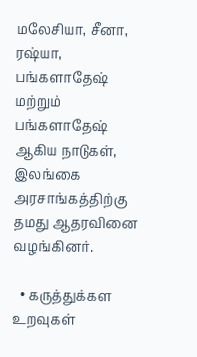மலேசியா, சீனா, ரஷ்யா, பங்களாதேஷ் மற்றும் பங்களாதேஷ் ஆகிய நாடுகள், இலங்கை அரசாங்கத்திற்கு தமது ஆதரவினை வழங்கினர்.

  • கருத்துக்கள உறவுகள்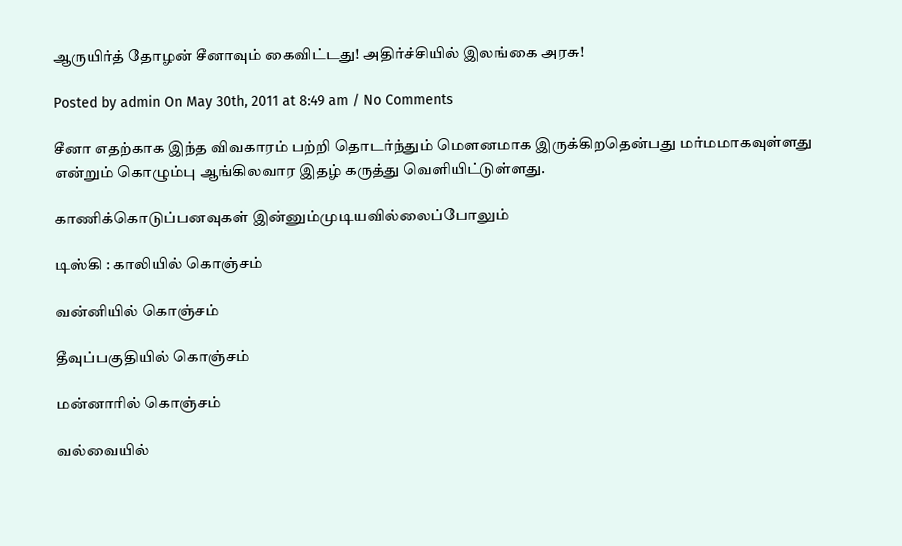ஆருயிர்த் தோழன் சீனாவும் கைவிட்டது! அதிர்ச்சியில் இலங்கை அரசு!

Posted by admin On May 30th, 2011 at 8:49 am / No Comments

சீனா எதற்காக இந்த விவகாரம் பற்றி தொடர்ந்தும் மெளனமாக இருக்கிறதென்பது மர்மமாகவுள்ளது என்றும் கொழும்பு ஆங்கிலவார இதழ் கருத்து வெளியிட்டுள்ளது.

காணிக்கொடுப்பனவுகள் இன்னும்முடியவில்லைப்போலும்

டிஸ்கி : காலியில் கொஞ்சம்

வன்னியில் கொஞ்சம்

தீவுப்பகுதியில் கொஞ்சம்

மன்னாரில் கொஞ்சம்

வல்வையில்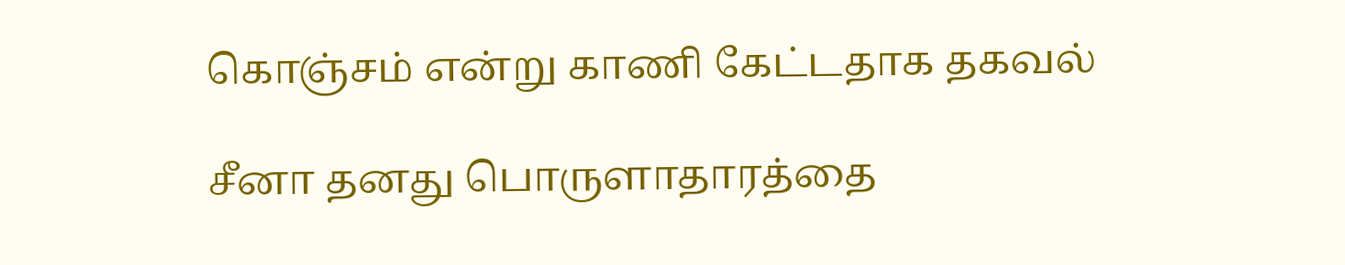கொஞ்சம் என்று காணி கேட்டதாக தகவல்

சீனா தனது பொருளாதாரத்தை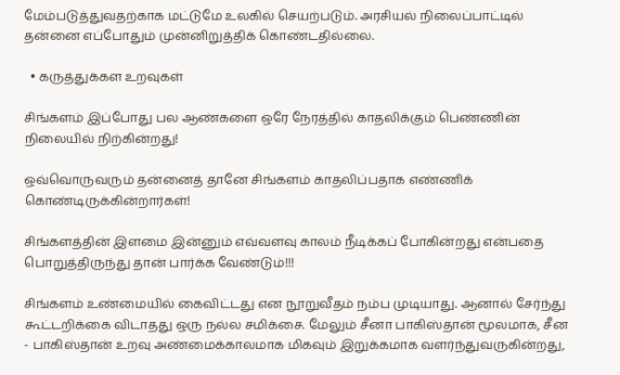மேம்படுத்துவதற்காக மட்டுமே உலகில் செயற்படும். அரசியல் நிலைப்பாட்டில் தன்னை எப்போதும் முன்னிறுத்திக் கொண்டதில்லை.

  • கருத்துக்கள உறவுகள்

சிங்களம் இப்போது பல ஆண்களை ஒரே நேரத்தில் காதலிக்கும் பெண்ணின் நிலையில் நிற்கின்றது!

ஒவ்வொருவரும் தன்னைத் தானே சிங்களம் காதலிப்பதாக எண்ணிக் கொண்டிருக்கின்றார்கள்!

சிங்களத்தின் இளமை இன்னும் எவ்வளவு காலம் நீடிக்கப் போகின்றது என்பதை பொறுத்திருந்து தான் பார்க்க வேண்டும்!!!

சிங்களம் உண்மையில் கைவிட்டது என நூறுவீதம் நம்ப முடியாது. ஆனால் சேர்ந்து கூட்டறிக்கை விடாதது ஒரு நல்ல சமிக்சை. மேலும் சீனா பாகிஸ்தான் மூலமாக, சீன - பாகிஸ்தான் உறவு அண்மைக்காலமாக மிகவும் இறுக்கமாக வளர்ந்துவருகின்றது,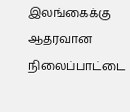இலங்கைக்கு ஆதரவான நிலைப்பாட்டை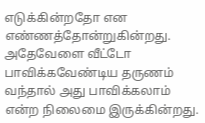எடுக்கின்றதோ என எண்ணத்தோன்றுகின்றது. அதேவேளை வீட்டோ பாவிக்கவேண்டிய தருணம் வந்தால் அது பாவிக்கலாம் என்ற நிலைமை இருக்கின்றது.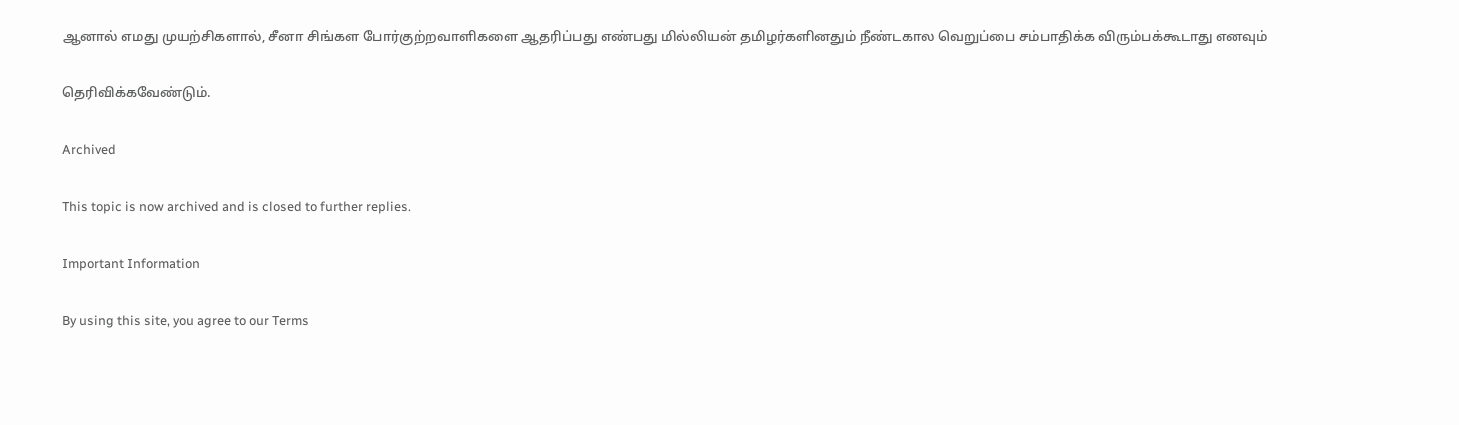ஆனால் எமது முயற்சிகளால், சீனா சிங்கள போர்குற்றவாளிகளை ஆதரிப்பது எண்பது மில்லியன் தமிழர்களினதும் நீண்டகால வெறுப்பை சம்பாதிக்க விரும்பக்கூடாது எனவும்

தெரிவிக்கவேண்டும்.

Archived

This topic is now archived and is closed to further replies.

Important Information

By using this site, you agree to our Terms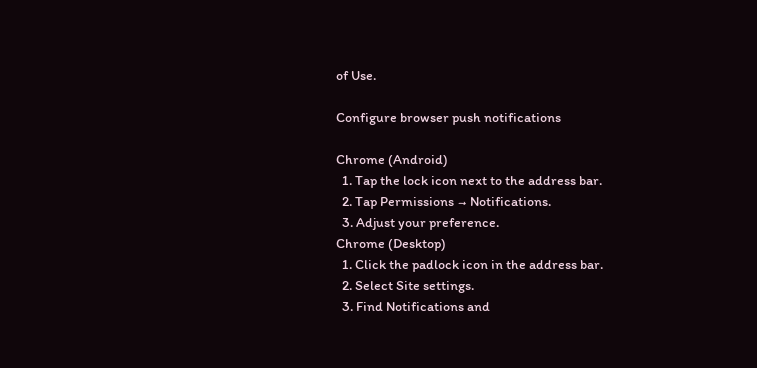of Use.

Configure browser push notifications

Chrome (Android)
  1. Tap the lock icon next to the address bar.
  2. Tap Permissions → Notifications.
  3. Adjust your preference.
Chrome (Desktop)
  1. Click the padlock icon in the address bar.
  2. Select Site settings.
  3. Find Notifications and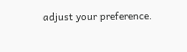adjust your preference.